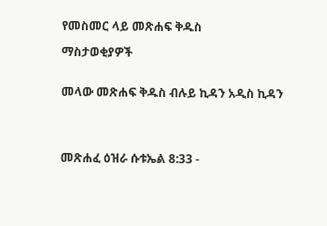የመስመር ላይ መጽሐፍ ቅዱስ

ማስታወቂያዎች


መላው መጽሐፍ ቅዱስ ብሉይ ኪዳን አዲስ ኪዳን




መጽሐፈ ዕዝራ ሱቱኤል 8:33 -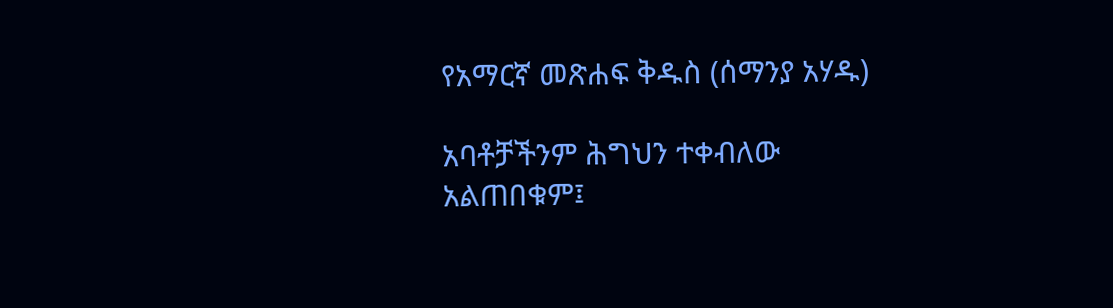የአማርኛ መጽሐፍ ቅዱስ (ሰማንያ አሃዱ)

አባቶቻችንም ሕግህን ተቀብለው አልጠበቁም፤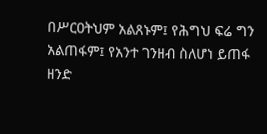በሥርዐትህም አልጸኑም፤ የሕግህ ፍሬ ግን አልጠፋም፤ የአንተ ገንዘብ ስለሆነ ይጠፋ ዘንድ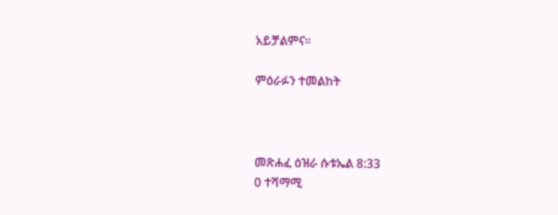አይቻልምና።

ምዕራፉን ተመልከት



መጽሐፈ ዕዝራ ሱቱኤል 8:33
0 ተሻማሚ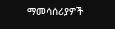ማመሳሰሪያዎች